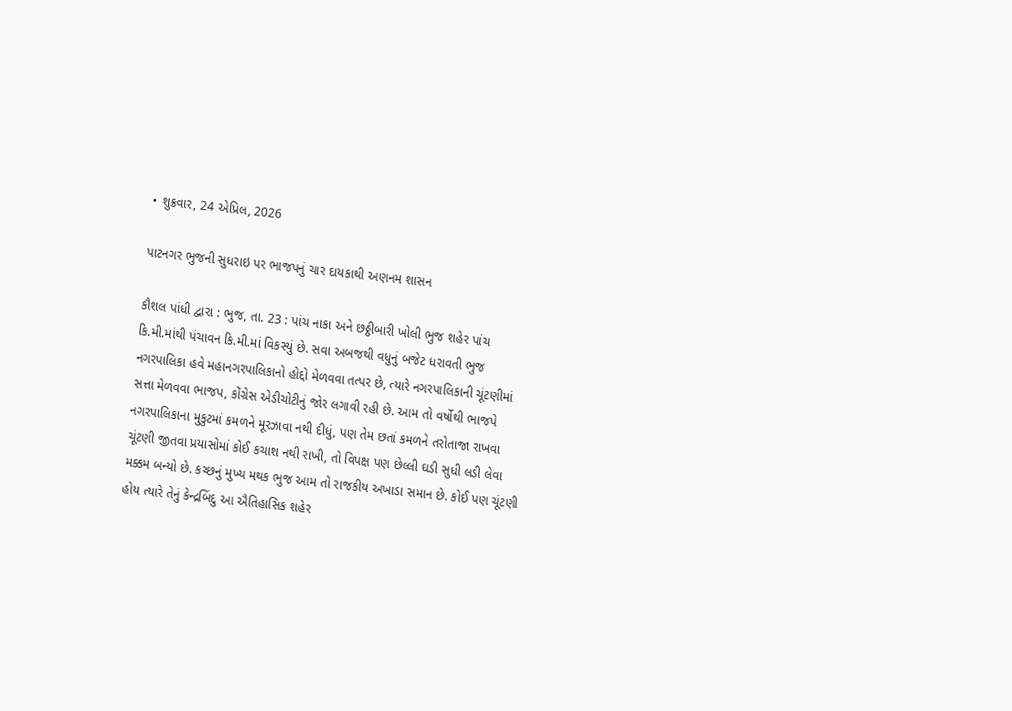• શુક્રવાર, 24 એપ્રિલ, 2026

પાટનગર ભુજની સુધરાઇ પર ભાજપનું ચાર દાયકાથી અણનમ શાસન

કૌશલ પાંધી દ્વારા : ભુજ, તા. 23 : પાંચ નાકા અને છઠ્ઠીબારી ખોલી ભુજ શહેર પાંચ કિ.મી.માંથી પંચાવન કિ.મી.માં વિકસ્યું છે. સવા અબજથી વધુનું બજેટ ધરાવતી ભુજ નગરપાલિકા હવે મહાનગરપાલિકાનો હોદ્દો મેળવવા તત્પર છે, ત્યારે નગરપાલિકાની ચૂંટણીમાં સત્તા મેળવવા ભાજપ, કોંગ્રેસ એડીચોટીનું જોર લગાવી રહી છે. આમ તો વર્ષોથી ભાજપે નગરપાલિકાના મુકુટમાં કમળને મૂરઝાવા નથી દીધું, પણ તેમ છતાં કમળને તરોતાજા રાખવા ચૂંટણી જીતવા પ્રયાસોમાં કોઈ કચાશ નથી રાખી, તો વિપક્ષ પણ છેલ્લી ઘડી સુધી લડી લેવા મક્કમ બન્યો છે. કચ્છનું મુખ્ય મથક ભુજ આમ તો રાજકીય અખાડા સમાન છે. કોઈ પણ ચૂંટણી હોય ત્યારે તેનું કેન્દ્રબિંદુ આ ઐતિહાસિક શહેર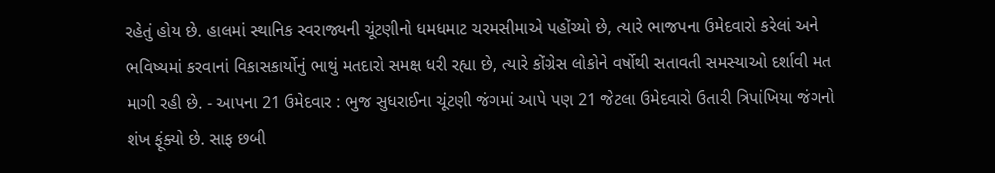રહેતું હોય છે. હાલમાં સ્થાનિક સ્વરાજ્યની ચૂંટણીનો ધમધમાટ ચરમસીમાએ પહોંચ્યો છે, ત્યારે ભાજપના ઉમેદવારો કરેલાં અને ભવિષ્યમાં કરવાનાં વિકાસકાર્યોનું ભાથું મતદારો સમક્ષ ધરી રહ્યા છે, ત્યારે કોંગ્રેસ લોકોને વર્ષોથી સતાવતી સમસ્યાઓ દર્શાવી મત માગી રહી છે. - આપના 21 ઉમેદવાર : ભુજ સુધરાઈના ચૂંટણી જંગમાં આપે પણ 21 જેટલા ઉમેદવારો ઉતારી ત્રિપાંખિયા જંગનો શંખ ફૂંક્યો છે. સાફ છબી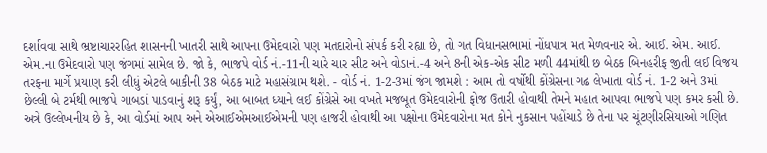દર્શાવવા સાથે ભ્રષ્ટાચારરહિત શાસનની ખાતરી સાથે આપના ઉમેદવારો પણ મતદારોનો સંપર્ક કરી રહ્યા છે, તો ગત વિધાનસભામાં નોંધપાત્ર મત મેળવનાર એ. આઈ. એમ. આઈ. એમ.ના ઉમેદવારો પણ જંગમાં સામેલ છે. જો કે, ભાજપે વોર્ડ નં.-11ની ચારે ચાર સીટ અને વોડાનં.-4 અને 8ની એક-એક સીટ મળી 44માંથી છ બેઠક બિનહરીફ જીતી લઈ વિજય તરફના માર્ગે પ્રયાણ કરી લીધું એટલે બાકીની 38 બેઠક માટે મહાસંગ્રામ થશે. - વોર્ડ નં. 1-2-3માં જંગ જામશે : આમ તો વર્ષોથી કોંગ્રેસના ગઢ લેખાતા વોર્ડ નં. 1-2 અને 3માં છેલ્લી બે ટર્મથી ભાજપે ગાબડાં પાડવાનું શરૂ કર્યું, આ બાબત ધ્યાને લઈ કોંગ્રેસે આ વખતે મજબૂત ઉમેદવારોની ફોજ ઉતારી હોવાથી તેમને મહાત આપવા ભાજપે પણ કમર કસી છે. અત્રે ઉલ્લેખનીય છે કે, આ વોર્ડમાં આપ અને એઆઈએમઆઈએમની પણ હાજરી હોવાથી આ પક્ષોના ઉમેદવારોના મત કોને નુકસાન પહોંચાડે છે તેના પર ચૂંટણીરસિયાઓ ગણિત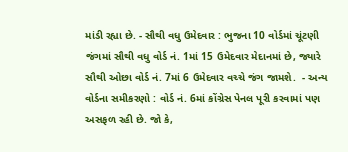માંડી રહ્યા છે. - સૌથી વધુ ઉમેદવાર : ભુજના 10 વોર્ડમાં ચૂંટણી જંગમાં સૌથી વધુ વોર્ડ નં. 1માં 15 ઉમેદવાર મેદાનમાં છે, જ્યારે સૌથી ઓછા વોર્ડ નં. 7માં 6 ઉમેદવાર વચ્ચે જંગ જામશે.  - અન્ય વોર્ડના સમીકરણો : વોર્ડ નં. 6માં કોંગ્રેસ પેનલ પૂરી કરવામાં પણ અસફળ રહી છે. જો કે,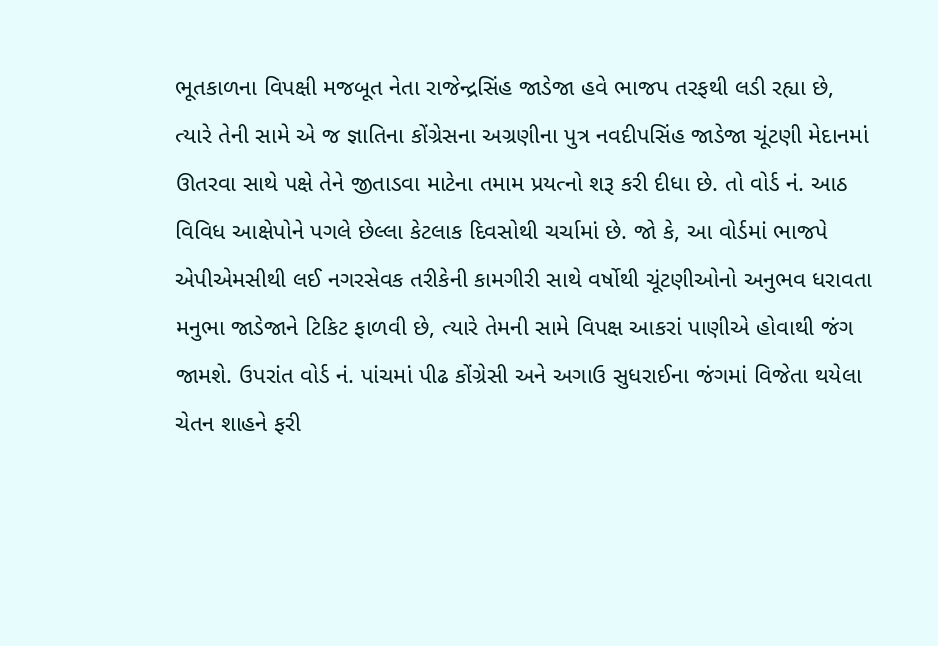ભૂતકાળના વિપક્ષી મજબૂત નેતા રાજેન્દ્રસિંહ જાડેજા હવે ભાજપ તરફથી લડી રહ્યા છે, ત્યારે તેની સામે એ જ જ્ઞાતિના કોંગ્રેસના અગ્રણીના પુત્ર નવદીપસિંહ જાડેજા ચૂંટણી મેદાનમાં ઊતરવા સાથે પક્ષે તેને જીતાડવા માટેના તમામ પ્રયત્નો શરૂ કરી દીધા છે. તો વોર્ડ નં. આઠ વિવિધ આક્ષેપોને પગલે છેલ્લા કેટલાક દિવસોથી ચર્ચામાં છે. જો કે, આ વોર્ડમાં ભાજપે એપીએમસીથી લઈ નગરસેવક તરીકેની કામગીરી સાથે વર્ષોથી ચૂંટણીઓનો અનુભવ ધરાવતા મનુભા જાડેજાને ટિકિટ ફાળવી છે, ત્યારે તેમની સામે વિપક્ષ આકરાં પાણીએ હોવાથી જંગ જામશે. ઉપરાંત વોર્ડ નં. પાંચમાં પીઢ કોંગ્રેસી અને અગાઉ સુધરાઈના જંગમાં વિજેતા થયેલા ચેતન શાહને ફરી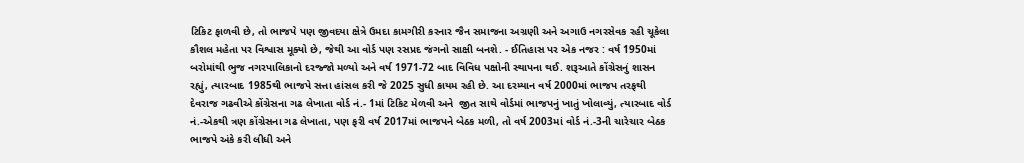ટિકિટ ફાળવી છે, તો ભાજપે પણ જીવદયા ક્ષેત્રે ઉમદા કામગીરી કરનાર જૈન સમાજના અગ્રણી અને અગાઉ નગરસેવક રહી ચૂકેલા કૌશલ મહેતા પર વિશ્વાસ મૂક્યો છે, જેથી આ વોર્ડ પણ રસપ્રદ જંગનો સાક્ષી બનશે. - ઈતિહાસ પર એક નજર : વર્ષ 1950માં બરોમાંથી ભુજ નગરપાલિકાનો દરજ્જો મળ્યો અને વર્ષ 1971-72 બાદ વિવિધ પક્ષોની સ્થાપના થઈ. શરૂઆતે કોંગ્રેસનું શાસન રહ્યું, ત્યારબાદ 1985થી ભાજપે સત્તા હાંસલ કરી જે 2025 સુધી કાયમ રહી છે. આ દરમ્યાન વર્ષ 2000માં ભાજપ તરફથી દેવરાજ ગઢવીએ કોંગ્રેસના ગઢ લેખાતા વોર્ડ નં.- 1માં ટિકિટ મેળવી અને  જીત સાથે વોર્ડમાં ભાજપનું ખાતું ખોલાવ્યું, ત્યારબાદ વોર્ડ નં.-એકથી ત્રણ કોંગ્રેસના ગઢ લેખાતા, પણ ફરી વર્ષ 2017માં ભાજપને બેઠક મળી, તો વર્ષ 2003માં વોર્ડ નં.-3ની ચારેચાર બેઠક ભાજપે અંકે કરી લીધી અને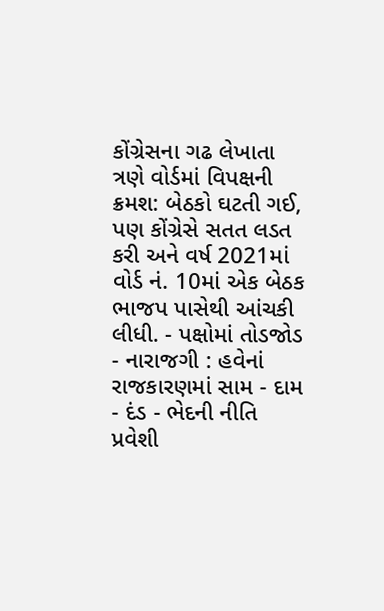કોંગ્રેસના ગઢ લેખાતા ત્રણે વોર્ડમાં વિપક્ષની ક્રમશ: બેઠકો ઘટતી ગઈ, પણ કોંગ્રેસે સતત લડત કરી અને વર્ષ 2021માં વોર્ડ નં. 10માં એક બેઠક ભાજપ પાસેથી આંચકી લીધી. - પક્ષોમાં તોડજોડ - નારાજગી : હવેનાં રાજકારણમાં સામ - દામ - દંડ - ભેદની નીતિ પ્રવેશી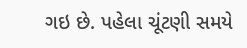ગઇ છે. પહેલા ચૂંટણી સમયે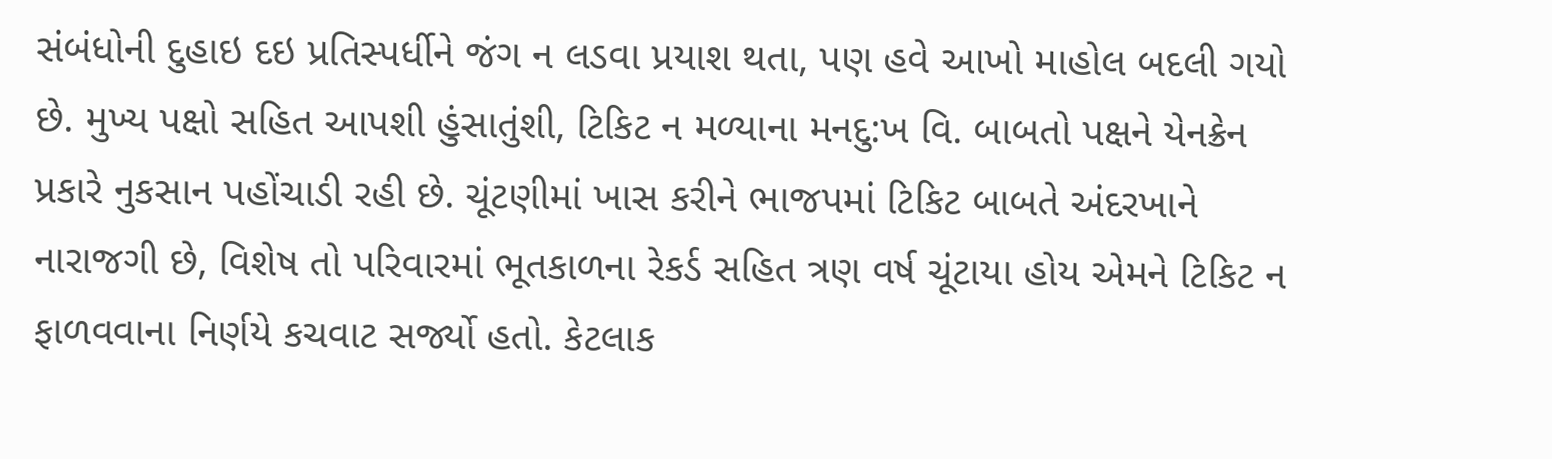સંબંધોની દુહાઇ દઇ પ્રતિસ્પર્ધીને જંગ ન લડવા પ્રયાશ થતા, પણ હવે આખો માહોલ બદલી ગયો છે. મુખ્ય પક્ષો સહિત આપશી હુંસાતુંશી, ટિકિટ ન મળ્યાના મનદુ:ખ વિ. બાબતો પક્ષને યેનક્રેન પ્રકારે નુકસાન પહોંચાડી રહી છે. ચૂંટણીમાં ખાસ કરીને ભાજપમાં ટિકિટ બાબતે અંદરખાને નારાજગી છે, વિશેષ તો પરિવારમાં ભૂતકાળના રેકર્ડ સહિત ત્રણ વર્ષ ચૂંટાયા હોય એમને ટિકિટ ન ફાળવવાના નિર્ણયે કચવાટ સર્જ્યો હતો. કેટલાક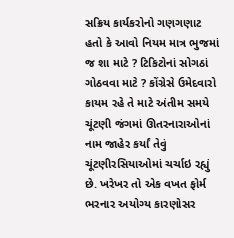સક્રિય કાર્યકરોનો ગણગણાટ હતો કે આવો નિયમ માત્ર ભુજમાં જ શા માટે ? ટિકિટોનાં સોગઠાં ગોઠવવા માટે ? કોંગ્રેસે ઉમેદવારો કાયમ રહે તે માટે અંતીમ સમયે ચૂંટણી જંગમાં ઊતરનારાઓનાં નામ જાહેર કર્યાં તેવું ચૂંટણીરસિયાઓમાં ચર્ચાઇ રહ્યું છે. ખરેખર તો એક વખત ફોર્મ ભરનાર અયોગ્ય કારણોસર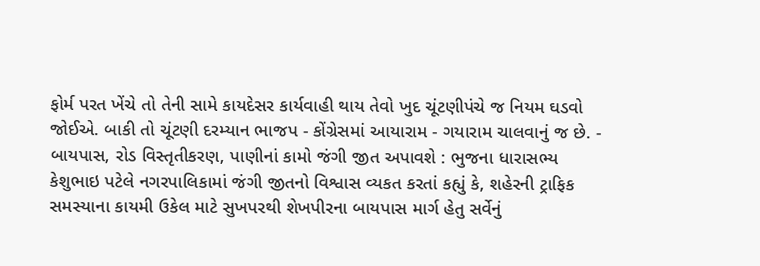ફોર્મ પરત ખેંચે તો તેની સામે કાયદેસર કાર્યવાહી થાય તેવો ખુદ ચૂંટણીપંચે જ નિયમ ઘડવો જોઈએ. બાકી તો ચૂંટણી દરમ્યાન ભાજપ - કોંગ્રેસમાં આયારામ - ગયારામ ચાલવાનું જ છે. - બાયપાસ, રોડ વિસ્તૃતીકરણ, પાણીનાં કામો જંગી જીત અપાવશે : ભુજના ધારાસભ્ય કેશુભાઇ પટેલે નગરપાલિકામાં જંગી જીતનો વિશ્વાસ વ્યકત કરતાં કહ્યું કે, શહેરની ટ્રાફિક સમસ્યાના કાયમી ઉકેલ માટે સુખપરથી શેખપીરના બાયપાસ માર્ગ હેતુ સર્વેનું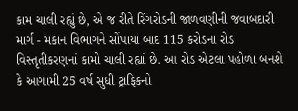કામ ચાલી રહ્યું છે, એ જ રીતે રિંગરોડની જાળવણીની જવાબદારી માર્ગ - મકાન વિભાગને સોંપાયા બાદ 115 કરોડના રોડ વિસ્તૃતીકરણનાં કામો ચાલી રહ્યાં છે. આ રોડ એટલા પહોળા બનશે કે આગામી 25 વર્ષ સુધી ટ્રાફિકનો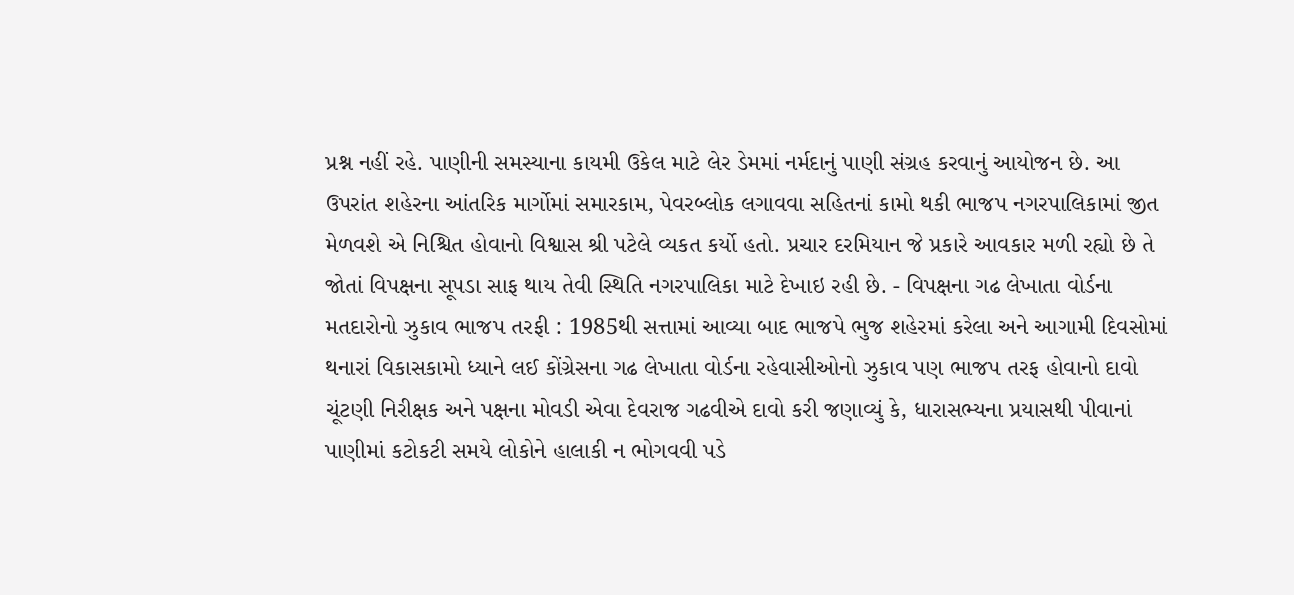પ્રશ્ન નહીં રહે. પાણીની સમસ્યાના કાયમી ઉકેલ માટે લેર ડેમમાં નર્મદાનું પાણી સંગ્રહ કરવાનું આયોજન છે. આ ઉપરાંત શહેરના આંતરિક માર્ગોમાં સમારકામ, પેવરબ્લોક લગાવવા સહિતનાં કામો થકી ભાજપ નગરપાલિકામાં જીત મેળવશે એ નિશ્ચિત હોવાનો વિશ્વાસ શ્રી પટેલે વ્યકત કર્યો હતો. પ્રચાર દરમિયાન જે પ્રકારે આવકાર મળી રહ્યો છે તે જોતાં વિપક્ષના સૂપડા સાફ થાય તેવી સ્થિતિ નગરપાલિકા માટે દેખાઇ રહી છે. - વિપક્ષના ગઢ લેખાતા વોર્ડના મતદારોનો ઝુકાવ ભાજપ તરફી : 1985થી સત્તામાં આવ્યા બાદ ભાજપે ભુજ શહેરમાં કરેલા અને આગામી દિવસોમાં થનારાં વિકાસકામો ધ્યાને લઈ કોંગ્રેસના ગઢ લેખાતા વોર્ડના રહેવાસીઓનો ઝુકાવ પણ ભાજપ તરફ હોવાનો દાવો ચૂંટણી નિરીક્ષક અને પક્ષના મોવડી એવા દેવરાજ ગઢવીએ દાવો કરી જણાવ્યું કે, ધારાસભ્યના પ્રયાસથી પીવાનાં પાણીમાં કટોકટી સમયે લોકોને હાલાકી ન ભોગવવી પડે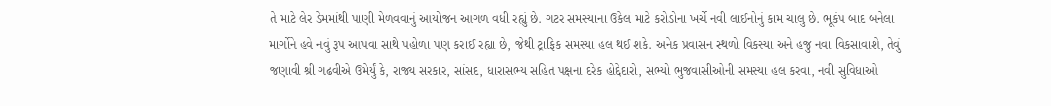તે માટે લેર ડેમમાંથી પાણી મેળવવાનું આયોજન આગળ વધી રહ્યું છે. ગટર સમસ્યાના ઉકેલ માટે કરોડોના ખર્ચે નવી લાઈનોનું કામ ચાલુ છે. ભૂકંપ બાદ બનેલા માર્ગોને હવે નવું રૂપ આપવા સાથે પહોળા પણ કરાઈ રહ્યા છે, જેથી ટ્રાફિક સમસ્યા હલ થઈ શકે. અનેક પ્રવાસન સ્થળો વિકસ્યા અને હજુ નવા વિકસાવાશે, તેવું જણાવી શ્રી ગઢવીએ ઉમેર્યું કે, રાજ્ય સરકાર, સાંસદ, ધારાસભ્ય સહિત પક્ષના દરેક હોદ્દેદારો, સભ્યો ભુજવાસીઓની સમસ્યા હલ કરવા, નવી સુવિધાઓ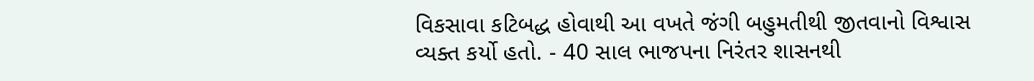વિકસાવા કટિબદ્ધ હોવાથી આ વખતે જંગી બહુમતીથી જીતવાનો વિશ્વાસ વ્યક્ત કર્યો હતો. - 40 સાલ ભાજપના નિરંતર શાસનથી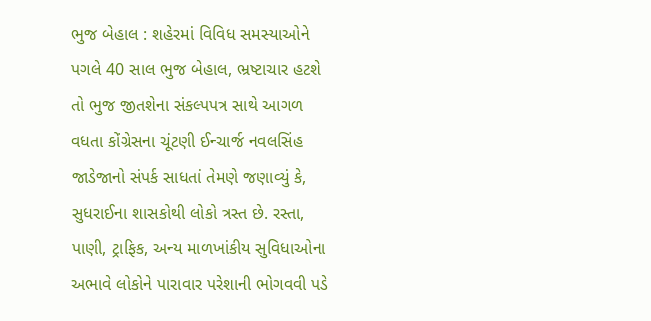ભુજ બેહાલ : શહેરમાં વિવિધ સમસ્યાઓને પગલે 40 સાલ ભુજ બેહાલ, ભ્રષ્ટાચાર હટશે તો ભુજ જીતશેના સંકલ્પપત્ર સાથે આગળ વધતા કોંગ્રેસના ચૂંટણી ઈન્ચાર્જ નવલસિંહ જાડેજાનો સંપર્ક સાધતાં તેમણે જણાવ્યું કે, સુધરાઈના શાસકોથી લોકો ત્રસ્ત છે. રસ્તા, પાણી, ટ્રાફિક, અન્ય માળખાંકીય સુવિધાઓના અભાવે લોકોને પારાવાર પરેશાની ભોગવવી પડે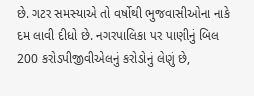છે. ગટર સમસ્યાએ તો વર્ષોથી ભુજવાસીઓના નાકે દમ લાવી દીધો છે. નગરપાલિકા પર પાણીનું બિલ 200 કરોડપીજીવીએલનું કરોડોનું લેણું છે,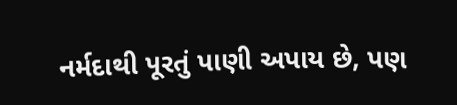નર્મદાથી પૂરતું પાણી અપાય છે, પણ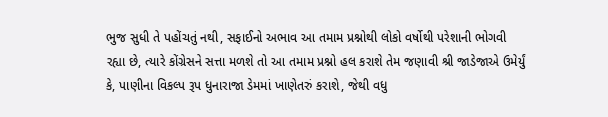ભુજ સુધી તે પહોંચતું નથી, સફાઈનો અભાવ આ તમામ પ્રશ્નોથી લોકો વર્ષોથી પરેશાની ભોગવી રહ્યા છે, ત્યારે કોંગ્રેસને સત્તા મળશે તો આ તમામ પ્રશ્નો હલ કરાશે તેમ જણાવી શ્રી જાડેજાએ ઉમેર્યું કે, પાણીના વિકલ્પ રૂપ ધુનારાજા ડેમમાં ખાણેતરું કરાશે, જેથી વધુ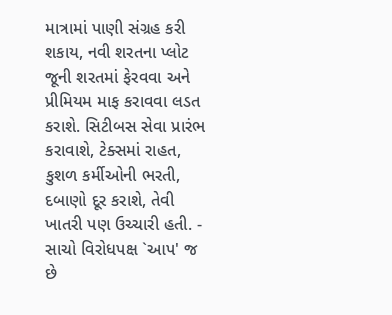માત્રામાં પાણી સંગ્રહ કરી શકાય, નવી શરતના પ્લોટ જૂની શરતમાં ફેરવવા અને પ્રીમિયમ માફ કરાવવા લડત કરાશે. સિટીબસ સેવા પ્રારંભ કરાવાશે, ટેક્સમાં રાહત, કુશળ કર્મીઓની ભરતી, દબાણો દૂર કરાશે, તેવી ખાતરી પણ ઉચ્ચારી હતી. - સાચો વિરોધપક્ષ `આપ' જ છે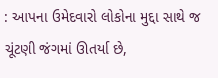: આપના ઉમેદવારો લોકોના મુદ્દા સાથે જ ચૂંટણી જંગમાં ઊતર્યા છે,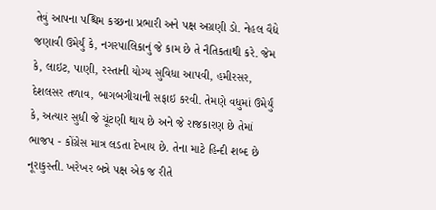તેવું આપના પશ્ચિમ કચ્છના પ્રભારી અને પક્ષ અગ્રણી ડો. નેહલ વૈદ્યે જણાવી ઉમેર્યું કે, નગરપાલિકાનું જે કામ છે તે નૈતિકતાથી કરે. જેમ કે, લાઇટ, પાણી, રસ્તાની યોગ્ય સુવિધા આપવી, હમીરસર, દેશલસર તળાવ, બાગબગીચાની સફાઇ કરવી. તેમણે વધુમાં ઉમેર્યું કે, અત્યાર સુધી જે ચૂંટણી થાય છે અને જે રાજકારણ છે તેમાં ભાજપ - કોંગ્રેસ માત્ર લડતા દેખાય છે. તેના માટે હિન્દી શબ્દ છે નૂરાકુસ્તી. ખરેખર બન્ને પક્ષ એક જ રીતે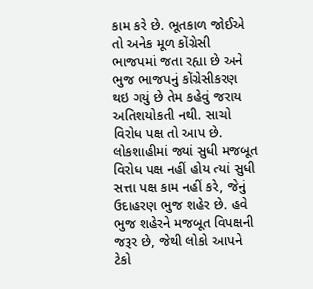કામ કરે છે. ભૂતકાળ જોઈએ તો અનેક મૂળ કોંગ્રેસી ભાજપમાં જતા રહ્યા છે અને ભુજ ભાજપનું કોંગ્રેસીકરણ થઇ ગયું છે તેમ કહેવું જરાય અતિશયોકતી નથી. સાચો વિરોધ પક્ષ તો આપ છે. લોકશાહીમાં જ્યાં સુધી મજબૂત વિરોધ પક્ષ નહીં હોય ત્યાં સુધી સત્તા પક્ષ કામ નહીં કરે, જેનું ઉદાહરણ ભુજ શહેર છે. હવે ભુજ શહેરને મજબૂત વિપક્ષની જરૂર છે, જેથી લોકો આપને ટેકો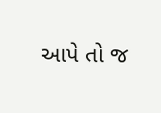આપે તો જ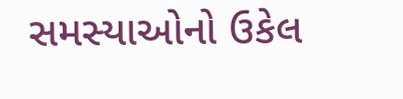સમસ્યાઓનો ઉકેલ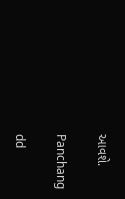આવશે.

Panchang

dd